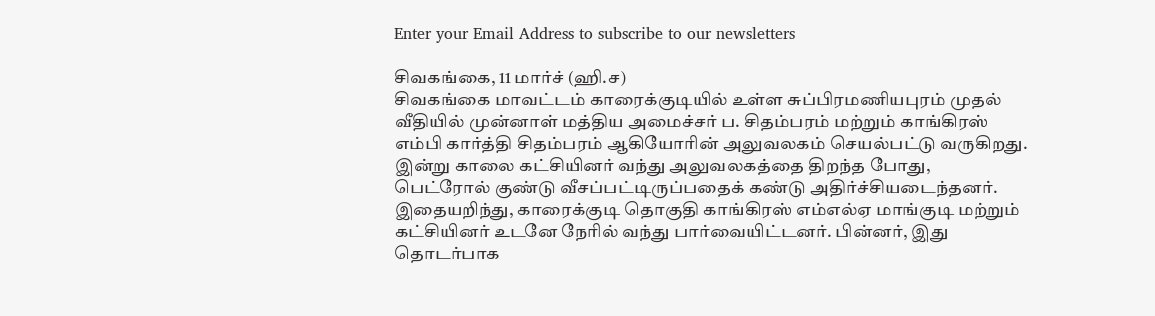Enter your Email Address to subscribe to our newsletters

சிவகங்கை, 11 மார்ச் (ஹி.ச)
சிவகங்கை மாவட்டம் காரைக்குடியில் உள்ள சுப்பிரமணியபுரம் முதல் வீதியில் முன்னாள் மத்திய அமைச்சர் ப. சிதம்பரம் மற்றும் காங்கிரஸ் எம்பி கார்த்தி சிதம்பரம் ஆகியோரின் அலுவலகம் செயல்பட்டு வருகிறது.
இன்று காலை கட்சியினர் வந்து அலுவலகத்தை திறந்த போது, பெட்ரோல் குண்டு வீசப்பட்டிருப்பதைக் கண்டு அதிர்ச்சியடைந்தனர்.
இதையறிந்து, காரைக்குடி தொகுதி காங்கிரஸ் எம்எல்ஏ மாங்குடி மற்றும் கட்சியினர் உடனே நேரில் வந்து பார்வையிட்டனர். பின்னர், இது தொடர்பாக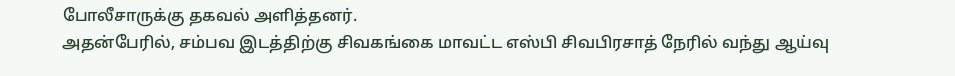போலீசாருக்கு தகவல் அளித்தனர்.
அதன்பேரில், சம்பவ இடத்திற்கு சிவகங்கை மாவட்ட எஸ்பி சிவபிரசாத் நேரில் வந்து ஆய்வு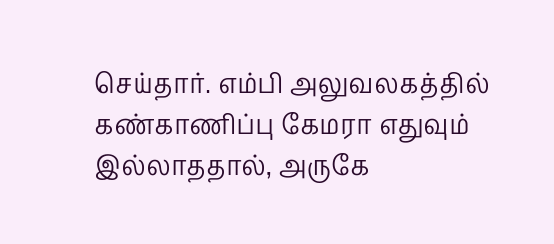செய்தார். எம்பி அலுவலகத்தில் கண்காணிப்பு கேமரா எதுவும் இல்லாததால், அருகே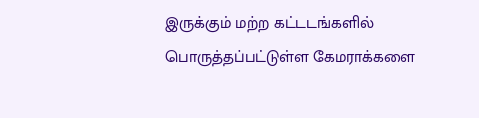இருக்கும் மற்ற கட்டடங்களில் பொருத்தப்பட்டுள்ள கேமராக்களை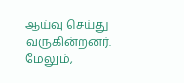ஆய்வு செய்து வருகின்றனர்.
மேலும்,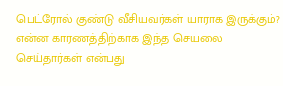பெட்ரோல் குண்டு வீசியவர்கள் யாராக இருக்கும்? என்ன காரணத்திற்காக இந்த செயலை செய்தார்கள் என்பது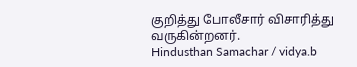குறித்து போலீசார் விசாரித்து வருகின்றனர்.
Hindusthan Samachar / vidya.b